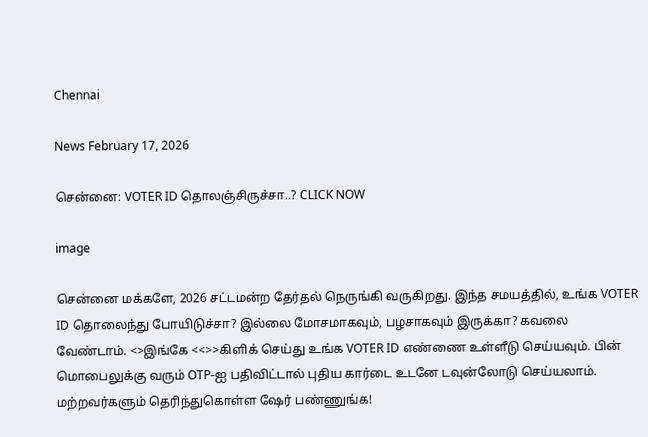Chennai

News February 17, 2026

சென்னை: VOTER ID தொலஞ்சிருச்சா..? CLICK NOW

image

சென்னை மக்களே, 2026 சட்டமன்ற தேர்தல் நெருங்கி வருகிறது. இந்த சமயத்தில், உங்க VOTER ID தொலைந்து போயிடுச்சா? இல்லை மோசமாகவும், பழசாகவும் இருக்கா? கவலை வேண்டாம். <>இங்கே <<>>கிளிக் செய்து உங்க VOTER ID எண்ணை உள்ளீடு செய்யவும். பின் மொபைலுக்கு வரும் OTP-ஐ பதிவிட்டால் புதிய கார்டை உடனே டவுன்லோடு செய்யலாம். மற்றவர்களும் தெரிந்துகொள்ள ஷேர் பண்ணுங்க!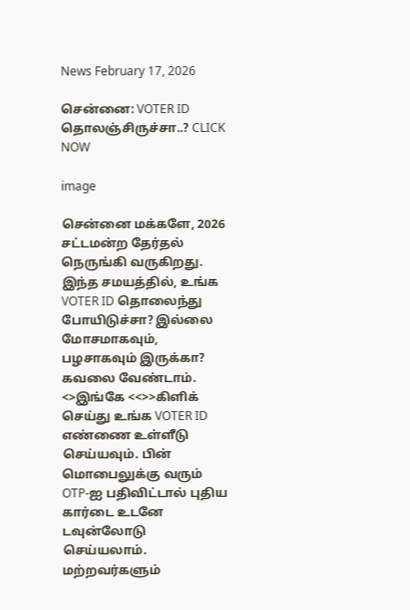News February 17, 2026

சென்னை: VOTER ID தொலஞ்சிருச்சா..? CLICK NOW

image

சென்னை மக்களே, 2026 சட்டமன்ற தேர்தல் நெருங்கி வருகிறது. இந்த சமயத்தில், உங்க VOTER ID தொலைந்து போயிடுச்சா? இல்லை மோசமாகவும், பழசாகவும் இருக்கா? கவலை வேண்டாம். <>இங்கே <<>>கிளிக் செய்து உங்க VOTER ID எண்ணை உள்ளீடு செய்யவும். பின் மொபைலுக்கு வரும் OTP-ஐ பதிவிட்டால் புதிய கார்டை உடனே டவுன்லோடு செய்யலாம். மற்றவர்களும்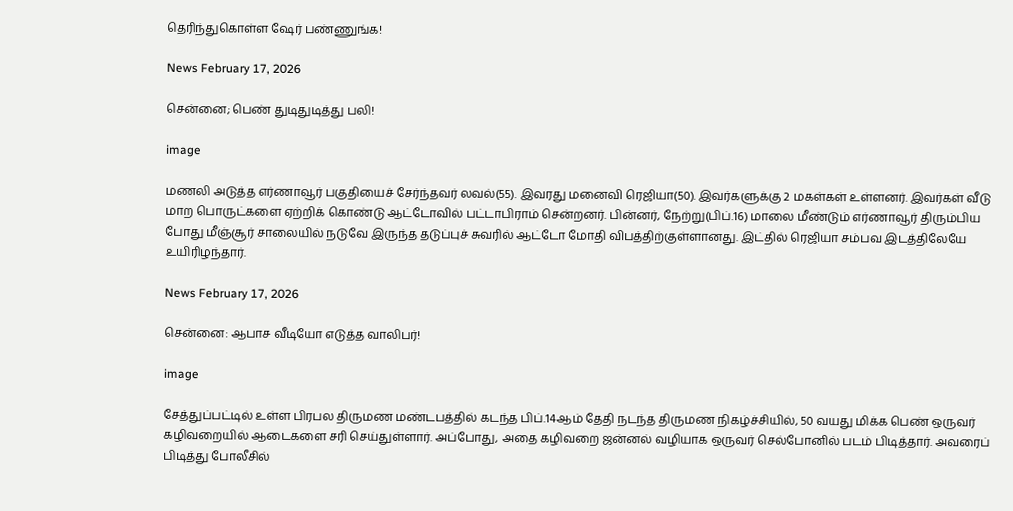தெரிந்துகொள்ள ஷேர் பண்ணுங்க!

News February 17, 2026

சென்னை; பெண் துடிதுடித்து பலி!

image

மணலி அடுத்த எர்ணாவூர் பகுதியைச் சேர்ந்தவர் லவல்(55). இவரது மனைவி ரெஜியா(50). இவர்களுக்கு 2 மகள்கள் உள்ளனர். இவர்கள் வீடு மாற பொருட்களை ஏற்றிக் கொண்டு ஆட்டோவில் பட்டாபிராம் சென்றனர். பின்னர், நேற்று(பிப்.16) மாலை மீண்டும் எர்ணாவூர் திரும்பிய போது மீஞ்சூர் சாலையில் நடுவே இருந்த தடுப்புச் சுவரில் ஆட்டோ மோதி விபத்திற்குள்ளானது. இட்தில் ரெஜியா சம்பவ இடத்திலேயே உயிரிழந்தார்.

News February 17, 2026

சென்னை: ஆபாச வீடியோ எடுத்த வாலிபர்!

image

சேத்துப்பட்டில் உள்ள பிரபல திருமண மண்டபத்தில் கடந்த பிப்.14ஆம் தேதி நடந்த திருமண நிகழ்ச்சியில், 50 வயது மிக்க பெண் ஒருவர் கழிவறையில் ஆடைகளை சரி செய்துள்ளார். அப்போது, அதை கழிவறை ஜன்னல் வழியாக ஒருவர் செல்போனில் படம் பிடித்தார். அவரைப் பிடித்து போலீசில்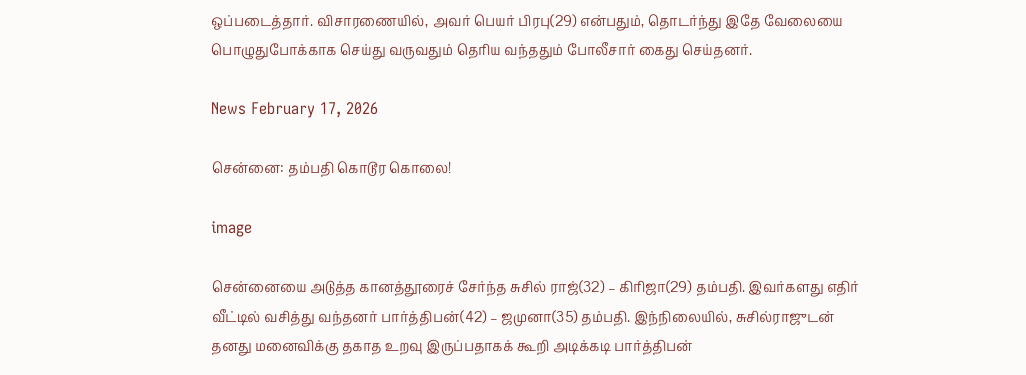ஒப்படைத்தார். விசாரணையில், அவர் பெயர் பிரபு(29) என்பதும், தொடர்ந்து இதே வேலையை பொழுதுபோக்காக செய்து வருவதும் தெரிய வந்ததும் போலீசார் கைது செய்தனர்.

News February 17, 2026

சென்னை: தம்பதி கொடூர கொலை!

image

சென்னையை அடுத்த கானத்தூரைச் சேர்ந்த சுசில் ராஜ்(32) – கிரிஜா(29) தம்பதி. இவர்களது எதிர் வீட்டில் வசித்து வந்தனர் பார்த்திபன்(42) – ஜமுனா(35) தம்பதி. இந்நிலையில், சுசில்ராஜுடன் தனது மனைவிக்கு தகாத உறவு இருப்பதாகக் கூறி அடிக்கடி பார்த்திபன்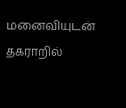மனைவியுடன் தகராறில்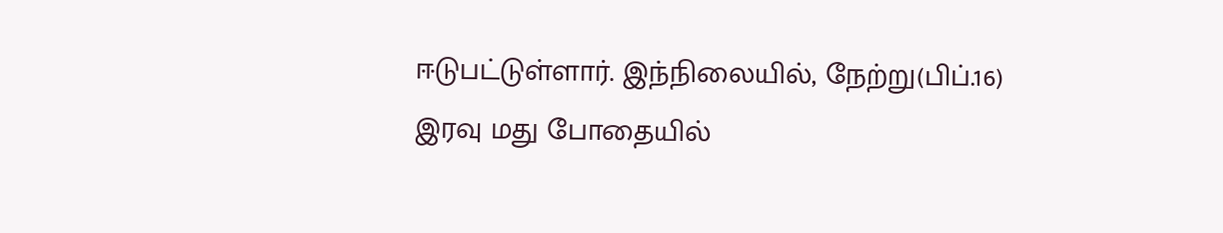ஈடுபட்டுள்ளார். இந்நிலையில், நேற்று(பிப்.16) இரவு மது போதையில்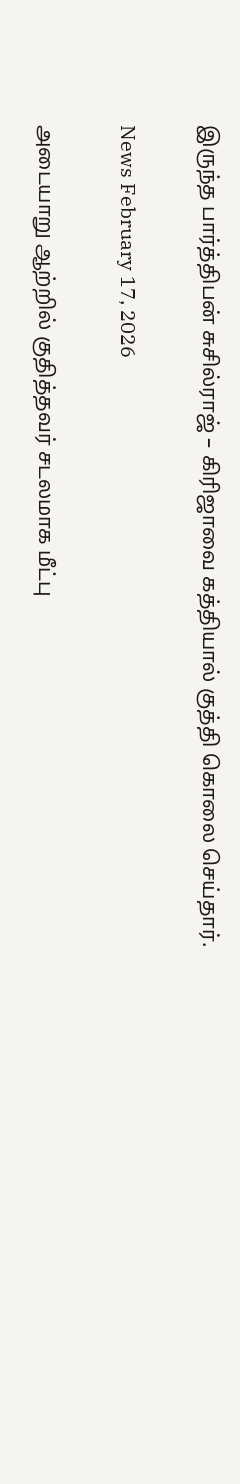இருந்த பார்த்திபன் சுசில்ராஜ் – கிரிஜாவை கத்தியால் குத்தி கொலை செய்தார்.

News February 17, 2026

அடையாறு ஆற்றில் குதித்தவர் சடலமாக மீட்பு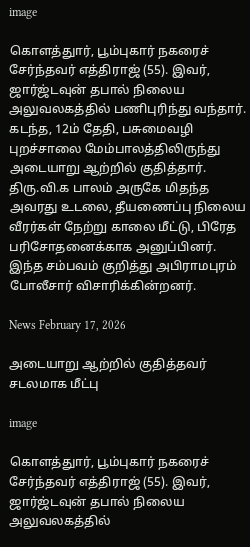image

கொளத்துார், பூம்புகார் நகரைச் சேர்ந்தவர் எத்திராஜ் (55). இவர், ஜார்ஜ்டவுன் தபால் நிலைய அலுவலகத்தில் பணிபுரிந்து வந்தார். கடந்த, 12ம் தேதி, பசுமைவழி புறச்சாலை மேம்பாலத்திலிருந்து அடையாறு ஆற்றில் குதித்தார். திரு.வி.க பாலம் அருகே மிதந்த அவரது உடலை, தீயணைப்பு நிலைய வீரர்கள் நேற்று காலை மீட்டு, பிரேத பரிசோதனைக்காக அனுப்பினர். இந்த சம்பவம் குறித்து அபிராமபுரம் போலீசார் விசாரிக்கின்றனர்.

News February 17, 2026

அடையாறு ஆற்றில் குதித்தவர் சடலமாக மீட்பு

image

கொளத்துார், பூம்புகார் நகரைச் சேர்ந்தவர் எத்திராஜ் (55). இவர், ஜார்ஜ்டவுன் தபால் நிலைய அலுவலகத்தில்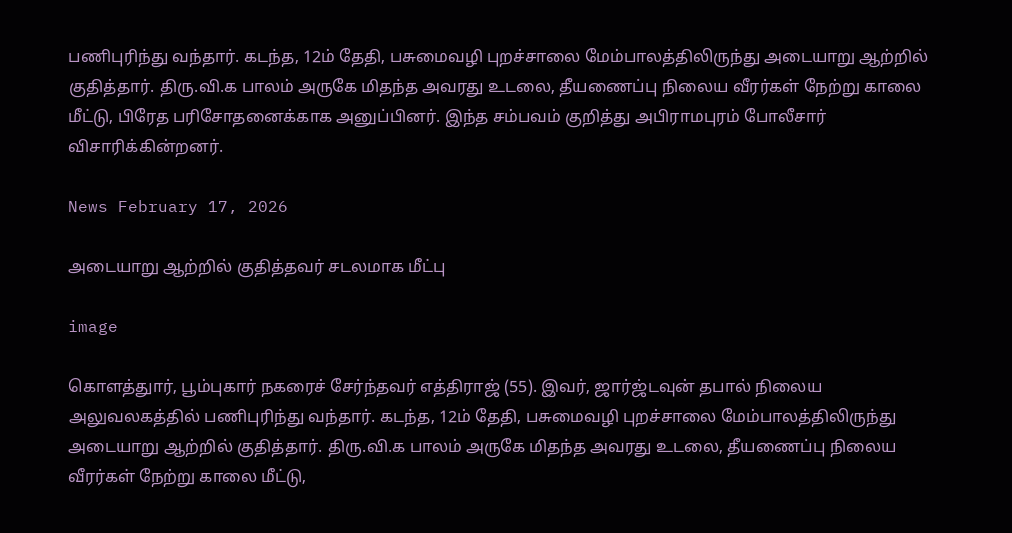பணிபுரிந்து வந்தார். கடந்த, 12ம் தேதி, பசுமைவழி புறச்சாலை மேம்பாலத்திலிருந்து அடையாறு ஆற்றில் குதித்தார். திரு.வி.க பாலம் அருகே மிதந்த அவரது உடலை, தீயணைப்பு நிலைய வீரர்கள் நேற்று காலை மீட்டு, பிரேத பரிசோதனைக்காக அனுப்பினர். இந்த சம்பவம் குறித்து அபிராமபுரம் போலீசார் விசாரிக்கின்றனர்.

News February 17, 2026

அடையாறு ஆற்றில் குதித்தவர் சடலமாக மீட்பு

image

கொளத்துார், பூம்புகார் நகரைச் சேர்ந்தவர் எத்திராஜ் (55). இவர், ஜார்ஜ்டவுன் தபால் நிலைய அலுவலகத்தில் பணிபுரிந்து வந்தார். கடந்த, 12ம் தேதி, பசுமைவழி புறச்சாலை மேம்பாலத்திலிருந்து அடையாறு ஆற்றில் குதித்தார். திரு.வி.க பாலம் அருகே மிதந்த அவரது உடலை, தீயணைப்பு நிலைய வீரர்கள் நேற்று காலை மீட்டு,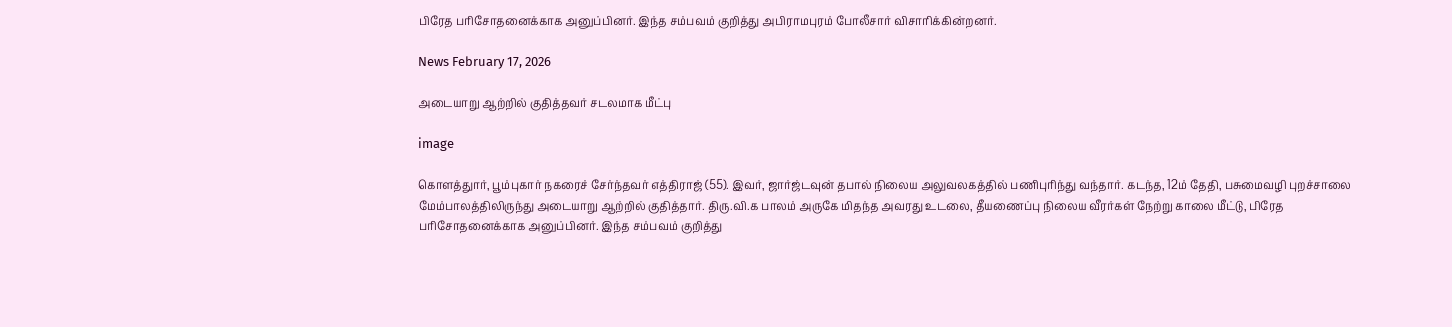பிரேத பரிசோதனைக்காக அனுப்பினர். இந்த சம்பவம் குறித்து அபிராமபுரம் போலீசார் விசாரிக்கின்றனர்.

News February 17, 2026

அடையாறு ஆற்றில் குதித்தவர் சடலமாக மீட்பு

image

கொளத்துார், பூம்புகார் நகரைச் சேர்ந்தவர் எத்திராஜ் (55). இவர், ஜார்ஜ்டவுன் தபால் நிலைய அலுவலகத்தில் பணிபுரிந்து வந்தார். கடந்த, 12ம் தேதி, பசுமைவழி புறச்சாலை மேம்பாலத்திலிருந்து அடையாறு ஆற்றில் குதித்தார். திரு.வி.க பாலம் அருகே மிதந்த அவரது உடலை, தீயணைப்பு நிலைய வீரர்கள் நேற்று காலை மீட்டு, பிரேத பரிசோதனைக்காக அனுப்பினர். இந்த சம்பவம் குறித்து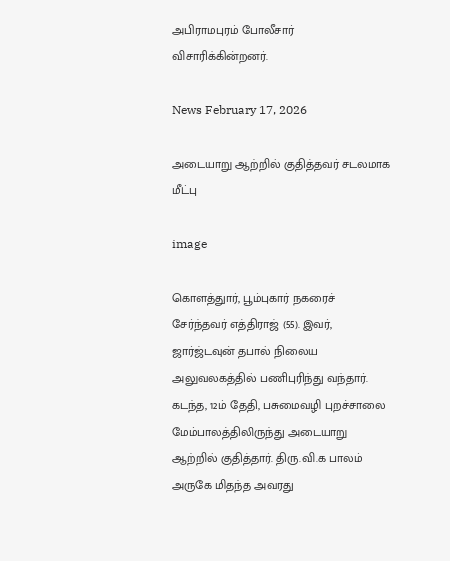அபிராமபுரம் போலீசார் விசாரிக்கின்றனர்.

News February 17, 2026

அடையாறு ஆற்றில் குதித்தவர் சடலமாக மீட்பு

image

கொளத்துார், பூம்புகார் நகரைச் சேர்ந்தவர் எத்திராஜ் (55). இவர், ஜார்ஜ்டவுன் தபால் நிலைய அலுவலகத்தில் பணிபுரிந்து வந்தார். கடந்த, 12ம் தேதி, பசுமைவழி புறச்சாலை மேம்பாலத்திலிருந்து அடையாறு ஆற்றில் குதித்தார். திரு.வி.க பாலம் அருகே மிதந்த அவரது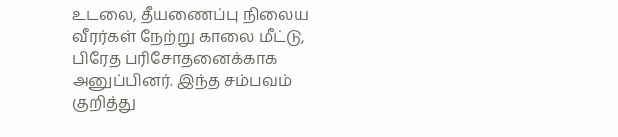உடலை, தீயணைப்பு நிலைய வீரர்கள் நேற்று காலை மீட்டு, பிரேத பரிசோதனைக்காக அனுப்பினர். இந்த சம்பவம் குறித்து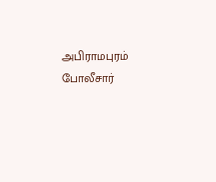அபிராமபுரம் போலீசார்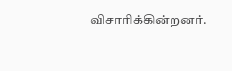விசாரிக்கின்றனர்.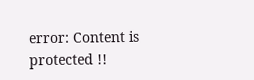error: Content is protected !!